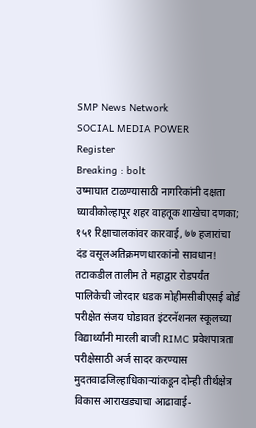SMP News Network
SOCIAL MEDIA POWER
Register
Breaking : bolt
उष्माघात टाळण्यासाठी नागरिकांनी दक्षता घ्यावीकोल्हापूर शहर वाहतूक शाखेचा दणका; १५१ रिक्षाचालकांवर कारवाई, ७७ हजारांचा दंड वसूलअतिक्रमणधारकांनो सावधान! तटाकडील तालीम ते महाद्वार रोडपर्यंत पालिकेची जोरदार धडक मोहीमसीबीएसई बोर्ड परीक्षेत संजय घोडावत इंटरनॅशनल स्कूलच्या विद्यार्थ्यांनी मारली बाजी RIMC प्रवेशपात्रता परीक्षेसाठी अर्ज सादर करण्यास मुदतवाढजिल्हाधिकाऱ्यांकडून दोन्ही तीर्थक्षेत्र विकास आराखड्याचा आढावाई-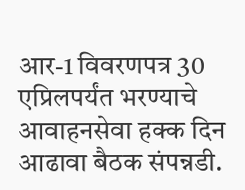आर-1 विवरणपत्र 30 एप्रिलपर्यंत भरण्याचे आवाहनसेवा हक्क दिन आढावा बैठक संपन्नडी.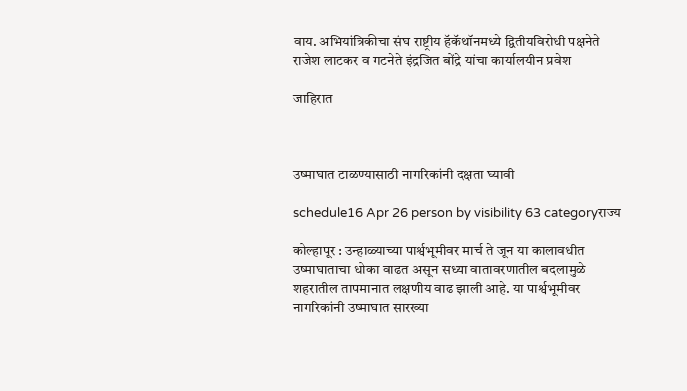वाय. अभियांत्रिकीचा संघ राष्ट्रीय हॅकॅथॉनमध्ये द्वितीयविरोधी पक्षनेते राजेश लाटकर व गटनेते इंद्रजित बोंद्रे यांचा कार्यालयीन प्रवेश

जाहिरात



उष्माघात टाळण्यासाठी नागरिकांनी दक्षता घ्यावी

schedule16 Apr 26 person by visibility 63 categoryराज्य

कोल्हापूर : उन्हाळ्याच्या पार्श्वभूमीवर मार्च ते जून या कालावधीत उष्माघाताचा धोका वाढत असून सध्या वातावरणातील बदलामुळे शहरातील तापमानात लक्षणीय वाढ झाली आहे. या पार्श्वभूमीवर नागरिकांनी उष्माघात सारख्या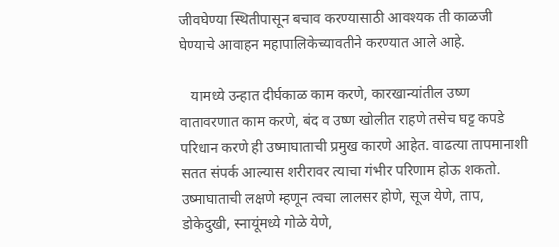जीवघेण्या स्थितीपासून बचाव करण्यासाठी आवश्यक ती काळजी घेण्याचे आवाहन महापालिकेच्यावतीने करण्यात आले आहे.

   यामध्ये उन्हात दीर्घकाळ काम करणे, कारखान्यांतील उष्ण वातावरणात काम करणे, बंद व उष्ण खोलीत राहणे तसेच घट्ट कपडे परिधान करणे ही उष्माघाताची प्रमुख कारणे आहेत. वाढत्या तापमानाशी सतत संपर्क आल्यास शरीरावर त्याचा गंभीर परिणाम होऊ शकतो. उष्माघाताची लक्षणे म्हणून त्वचा लालसर होणे, सूज येणे, ताप, डोकेदुखी, स्नायूंमध्ये गोळे येणे,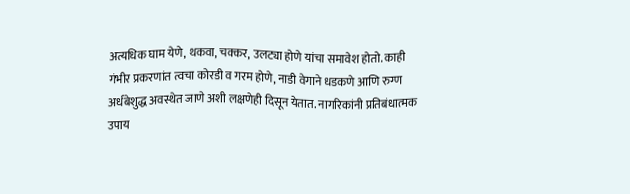अत्यधिक घाम येणे, थकवा, चक्कर, उलट्या होणे यांचा समावेश होतो. काही गंभीर प्रकरणांत त्वचा कोरडी व गरम होणे, नाडी वेगाने धडकणे आणि रुग्ण अर्धबेशुद्ध अवस्थेत जाणे अशी लक्षणेही दिसून येतात. नागरिकांनी प्रतिबंधात्मक उपाय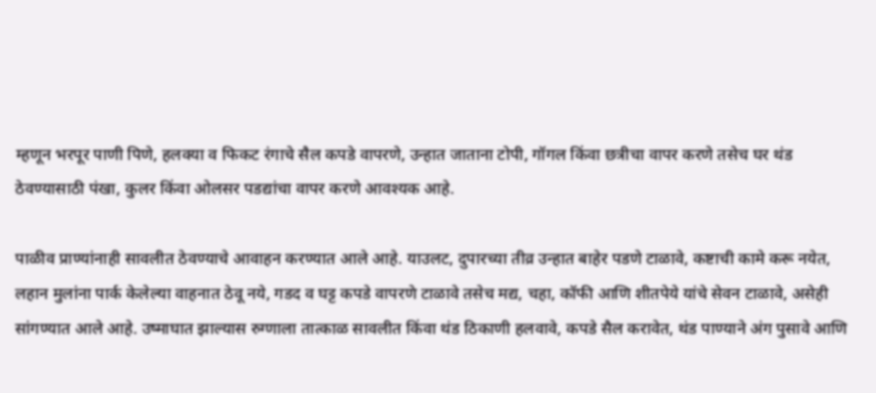म्हणून भरपूर पाणी पिणे, हलक्या व फिकट रंगाचे सैल कपडे वापरणे, उन्हात जाताना टोपी, गॉगल किंवा छत्रीचा वापर करणे तसेच घर थंड ठेवण्यासाठी पंखा, कुलर किंवा ओलसर पडद्यांचा वापर करणे आवश्यक आहे.

पाळीव प्राण्यांनाही सावलीत ठेवण्याचे आवाहन करण्यात आले आहे. याउलट, दुपारच्या तीव्र उन्हात बाहेर पडणे टाळावे, कष्टाची कामे करू नयेत, लहान मुलांना पार्क केलेल्या वाहनात ठेवू नये, गडद व घट्ट कपडे वापरणे टाळावे तसेच मद्य, चहा, कॉफी आणि शीतपेये यांचे सेवन टाळावे, असेही सांगण्यात आले आहे. उष्माघात झाल्यास रुग्णाला तात्काळ सावलीत किंवा थंड ठिकाणी हलवावे, कपडे सैल करावेत, थंड पाण्याने अंग पुसावे आणि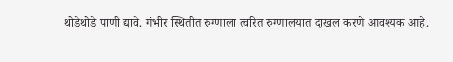थोडेथोडे पाणी द्यावे. गंभीर स्थितीत रुग्णाला त्वरित रुग्णालयात दाखल करणे आवश्यक आहे.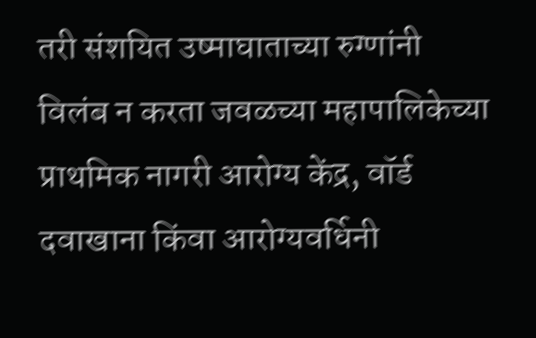तरी संशयित उष्माघाताच्या रुग्णांनी विलंब न करता जवळच्या महापालिकेच्या प्राथमिक नागरी आरोग्य केंद्र, वॉर्ड दवाखाना किंवा आरोग्यवर्धिनी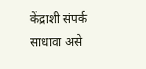केंद्राशी संपर्क साधावा असे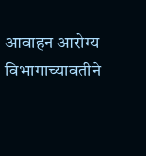आवाहन आरोग्य विभागाच्यावतीने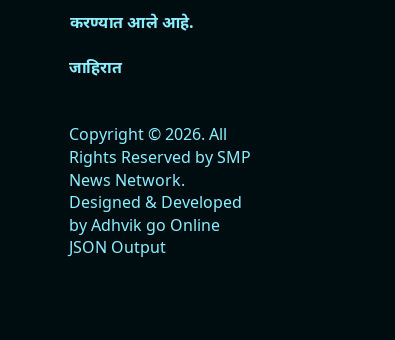करण्यात आले आहे.

जाहिरात


Copyright © 2026. All Rights Reserved by SMP News Network.
Designed & Developed by Adhvik go Online
JSON Output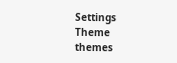Settings
Theme
themes